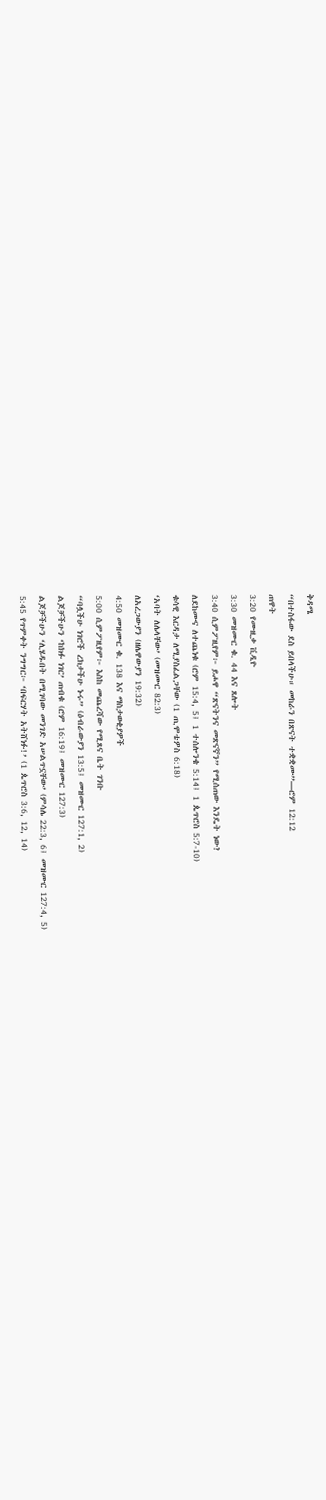ቅዳሜ
“በተስፋው ደስ ይበላችሁ። መከራን በጽናት ተቋቋሙ”—ሮም 12:12
ጠዋት
3:20 የሙዚቃ ቪዲዮ
3:30 መዝሙር ቁ. 44 እና ጸሎት
3:40 ሲምፖዚየም፦ ይሖዋ “ጽናትንና መጽናኛን” የሚሰጠው እንዴት ነው?
ለደከሙና ለተጨነቁ (ሮም 15:4, 5፤ 1 ተሰሎንቄ 5:14፤ 1 ጴጥሮስ 5:7-10)
ቁሳዊ እርዳታ ለሚያስፈልጋቸው (1 ጢሞቴዎስ 6:18)
‘አባት ለሌላቸው’ (መዝሙር 82:3)
ለአረጋውያን (ዘሌዋውያን 19:32)
4:50 መዝሙር ቁ. 138 እና ማስታወቂያዎች
5:00 ሲምፖዚየም፦ እስከ መጨረሻው የሚጸና ቤት ገንቡ
“ባሏችሁ ነገሮች ረክታችሁ ኑሩ” (ዕብራውያን 13:5፤ መዝሙር 127:1, 2)
ልጆቻችሁን ‘ከክፉ ነገር’ ጠብቁ (ሮም 16:19፤ መዝሙር 127:3)
ልጆቻችሁን ‘ሊሄዱበት በሚገባው መንገድ አሠልጥኗቸው’ (ምሳሌ 22:3, 6፤ መዝሙር 127:4, 5)
5:45 የጥምቀት ንግግር፦ ‘በፍርሃት አትሸነፉ!’ (1 ጴጥሮስ 3:6, 12, 14)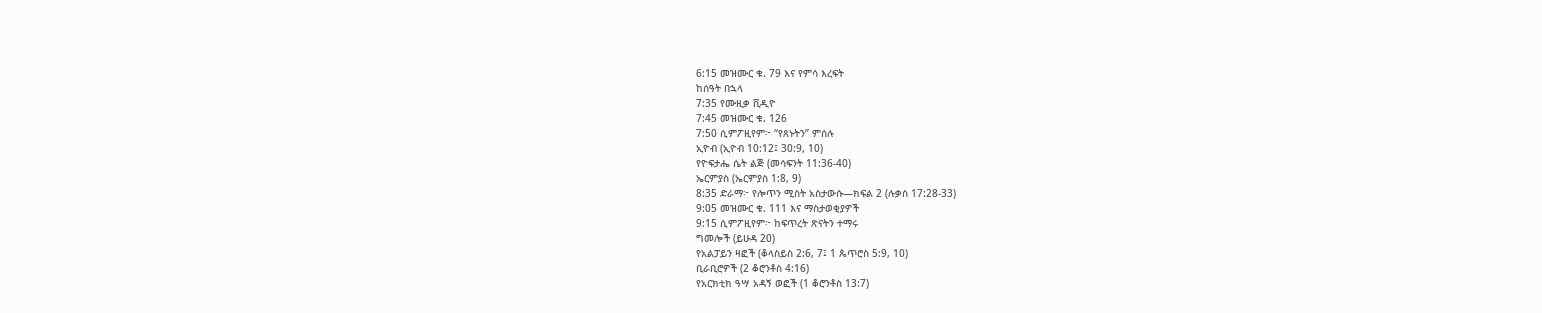6:15 መዝሙር ቁ. 79 እና የምሳ እረፍት
ከሰዓት በኋላ
7:35 የሙዚቃ ቪዲዮ
7:45 መዝሙር ቁ. 126
7:50 ሲምፖዚየም፦ “የጸኑትን” ምሰሉ
ኢዮብ (ኢዮብ 10:12፤ 30:9, 10)
የዮፍታሔ ሴት ልጅ (መሳፍንት 11:36-40)
ኤርምያስ (ኤርምያስ 1:8, 9)
8:35 ድራማ፦ የሎጥን ሚስት አስታውሱ—ክፍል 2 (ሉቃስ 17:28-33)
9:05 መዝሙር ቁ. 111 እና ማስታወቂያዎች
9:15 ሲምፖዚየም፦ ከፍጥረት ጽናትን ተማሩ
ግመሎች (ይሁዳ 20)
የአልፓይን ዛፎች (ቆላስይስ 2:6, 7፤ 1 ጴጥሮስ 5:9, 10)
ቢራቢሮዎች (2 ቆሮንቶስ 4:16)
የአርክቲክ ዓሣ አዳኝ ወፎች (1 ቆሮንቶስ 13:7)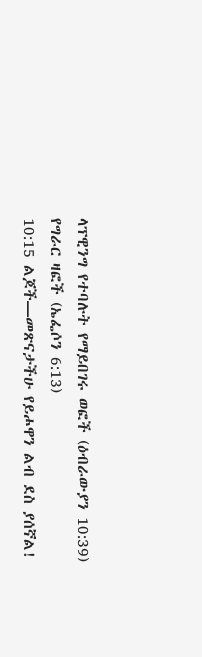ላፕዊንግ የተባሉት የማይበገሩ ወፎች (ዕብራውያን 10:39)
የግራር ዛፎች (ኤፌሶን 6:13)
10:15 ልጆች—መጽናታችሁ የይሖዋን ልብ ደስ ያሰኛል!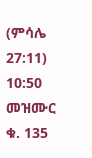(ምሳሌ 27:11)
10:50 መዝሙር ቁ. 135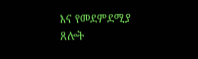እና የመደምደሚያ ጸሎት